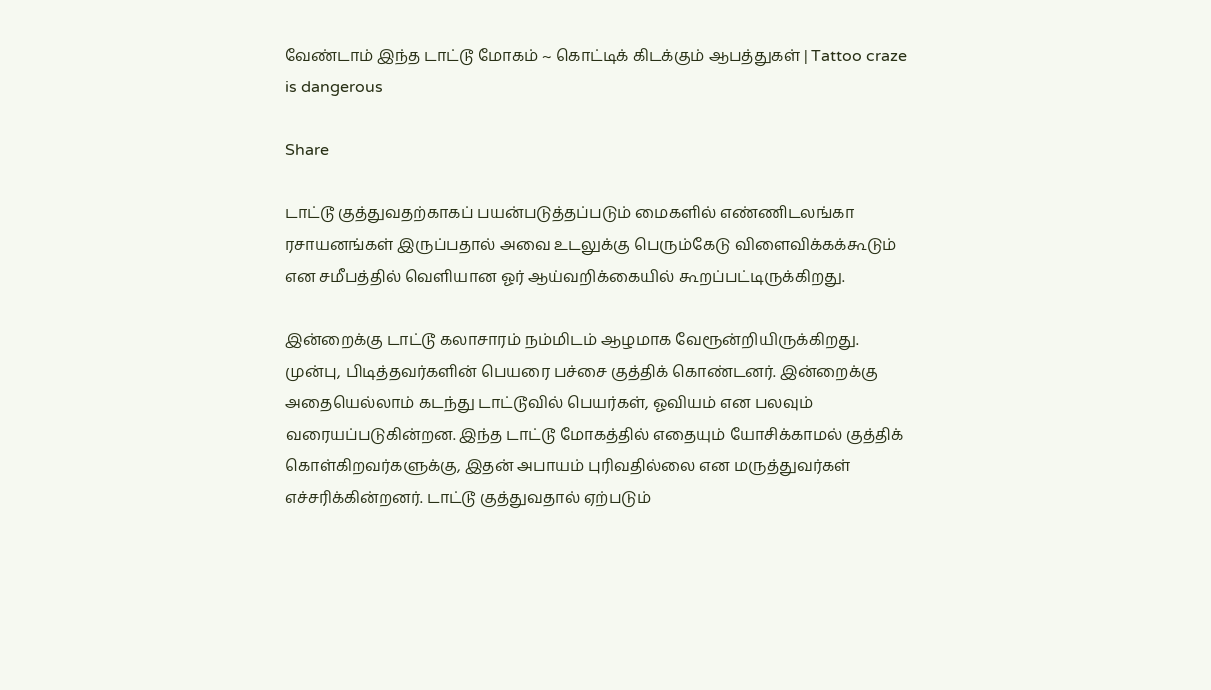வேண்டாம் இந்த டாட்டூ மோகம் ~ கொட்டிக் கிடக்கும் ஆபத்துகள் | Tattoo craze is dangerous

Share

டாட்டூ குத்துவதற்காகப் பயன்படுத்தப்படும் மைகளில் எண்ணிடலங்கா ரசாயனங்கள் இருப்பதால் அவை உடலுக்கு பெரும்கேடு விளைவிக்கக்கூடும் என சமீபத்தில் வெளியான ஓர் ஆய்வறிக்கையில் கூறப்பட்டிருக்கிறது.

இன்றைக்கு டாட்டூ கலாசாரம் நம்மிடம் ஆழமாக வேரூன்றியிருக்கிறது. முன்பு, பிடித்தவர்களின் பெயரை பச்சை குத்திக் கொண்டனர். இன்றைக்கு அதையெல்லாம் கடந்து டாட்டூவில் பெயர்கள், ஓவியம் என பலவும் வரையப்படுகின்றன. இந்த டாட்டூ மோகத்தில் எதையும் யோசிக்காமல் குத்திக் கொள்கிறவர்களுக்கு, இதன் அபாயம் புரிவதில்லை என மருத்துவர்கள் எச்சரிக்கின்றனர். டாட்டூ குத்துவதால் ஏற்படும்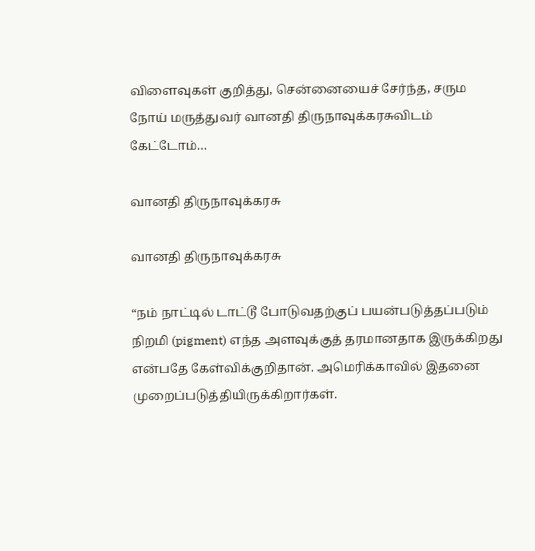விளைவுகள் குறித்து, சென்னையைச் சேர்ந்த, சரும நோய் மருத்துவர் வானதி திருநாவுக்கரசுவிடம் கேட்டோம்…

வானதி திருநாவுக்கரசு

வானதி திருநாவுக்கரசு

“நம் நாட்டில் டாட்டூ போடுவதற்குப் பயன்படுத்தப்படும் நிறமி (pigment) எந்த அளவுக்குத் தரமானதாக இருக்கிறது என்பதே கேள்விக்குறிதான். அமெரிக்காவில் இதனை முறைப்படுத்தியிருக்கிறார்கள்.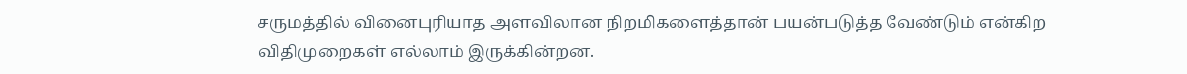சருமத்தில் வினைபுரியாத அளவிலான நிறமிகளைத்தான் பயன்படுத்த வேண்டும் என்கிற விதிமுறைகள் எல்லாம் இருக்கின்றன.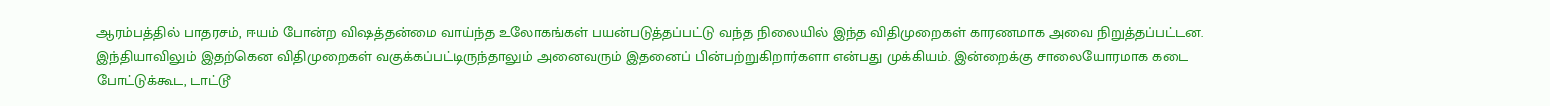ஆரம்பத்தில் பாதரசம், ஈயம் போன்ற விஷத்தன்மை வாய்ந்த உலோகங்கள் பயன்படுத்தப்பட்டு வந்த நிலையில் இந்த விதிமுறைகள் காரணமாக அவை நிறுத்தப்பட்டன. இந்தியாவிலும் இதற்கென விதிமுறைகள் வகுக்கப்பட்டிருந்தாலும் அனைவரும் இதனைப் பின்பற்றுகிறார்களா என்பது முக்கியம். இன்றைக்கு சாலையோரமாக கடை போட்டுக்கூட, டாட்டூ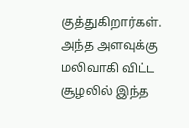குத்துகிறார்கள். அந்த அளவுக்கு மலிவாகி விட்ட சூழலில் இந்த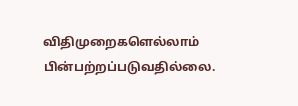விதிமுறைகளெல்லாம் பின்பற்றப்படுவதில்லை.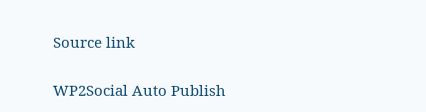Source link

WP2Social Auto Publish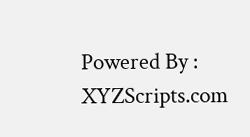Powered By : XYZScripts.com